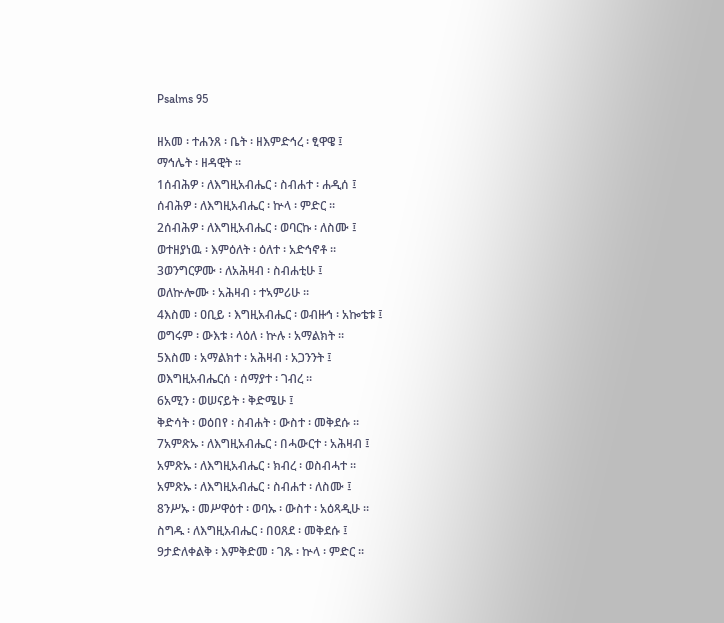Psalms 95

ዘአመ ፡ ተሐንጸ ፡ ቤት ፡ ዘእምድኅረ ፡ ፂዋዌ ፤
ማኅሌት ፡ ዘዳዊት ።
1ሰብሕዎ ፡ ለእግዚአብሔር ፡ ስብሐተ ፡ ሐዲሰ ፤
ሰብሕዎ ፡ ለእግዚአብሔር ፡ ኵላ ፡ ምድር ።
2ሰብሕዎ ፡ ለእግዚአብሔር ፡ ወባርኩ ፡ ለስሙ ፤
ወተዘያነዉ ፡ እምዕለት ፡ ዕለተ ፡ አድኅኖቶ ።
3ወንግርዎሙ ፡ ለአሕዛብ ፡ ስብሐቲሁ ፤
ወለኵሎሙ ፡ አሕዛብ ፡ ተኣምሪሁ ።
4እስመ ፡ ዐቢይ ፡ እግዚአብሔር ፡ ወብዙኅ ፡ አኰቴቱ ፤
ወግሩም ፡ ውእቱ ፡ ላዕለ ፡ ኵሉ ፡ አማልክት ።
5እስመ ፡ አማልክተ ፡ አሕዛብ ፡ አጋንንት ፤
ወእግዚአብሔርሰ ፡ ሰማያተ ፡ ገብረ ።
6አሚን ፡ ወሠናይት ፡ ቅድሜሁ ፤
ቅድሳት ፡ ወዕበየ ፡ ስብሐት ፡ ውስተ ፡ መቅደሱ ።
7አምጽኡ ፡ ለእግዚአብሔር ፡ በሓውርተ ፡ አሕዛብ ፤
አምጽኡ ፡ ለእግዚአብሔር ፡ ክብረ ፡ ወስብሓተ ።
አምጽኡ ፡ ለእግዚአብሔር ፡ ስብሐተ ፡ ለስሙ ፤
8ንሥኡ ፡ መሥዋዕተ ፡ ወባኡ ፡ ውስተ ፡ አዕጻዲሁ ።
ስግዱ ፡ ለእግዚአብሔር ፡ በዐጸደ ፡ መቅደሱ ፤
9ታድለቀልቅ ፡ እምቅድመ ፡ ገጹ ፡ ኵላ ፡ ምድር ።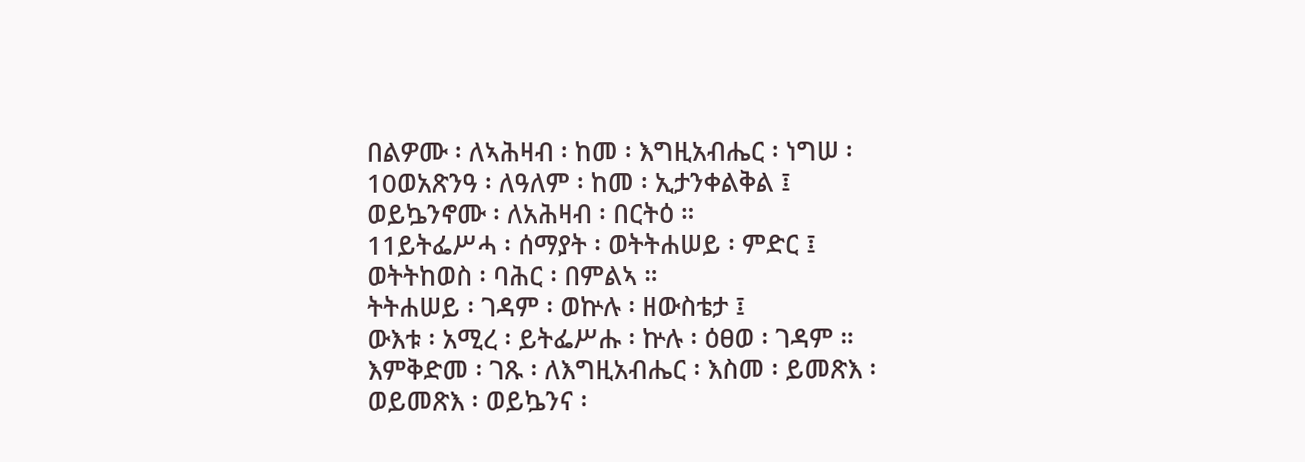በልዎሙ ፡ ለኣሕዛብ ፡ ከመ ፡ እግዚአብሔር ፡ ነግሠ ፡
10ወአጽንዓ ፡ ለዓለም ፡ ከመ ፡ ኢታንቀልቅል ፤
ወይኴንኖሙ ፡ ለአሕዛብ ፡ በርትዕ ።
11ይትፌሥሓ ፡ ሰማያት ፡ ወትትሐሠይ ፡ ምድር ፤
ወትትከወስ ፡ ባሕር ፡ በምልኣ ።
ትትሐሠይ ፡ ገዳም ፡ ወኵሉ ፡ ዘውስቴታ ፤
ውእቱ ፡ አሚረ ፡ ይትፌሥሑ ፡ ኵሉ ፡ ዕፀወ ፡ ገዳም ።
እምቅድመ ፡ ገጹ ፡ ለእግዚአብሔር ፡ እስመ ፡ ይመጽእ ፡
ወይመጽእ ፡ ወይኴንና ፡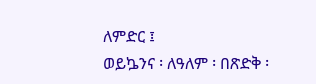ለምድር ፤
ወይኴንና ፡ ለዓለም ፡ በጽድቅ ፡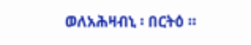ወለአሕዛብኒ ፡ በርትዕ ።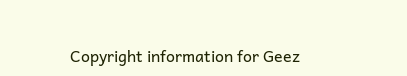Copyright information for Geez